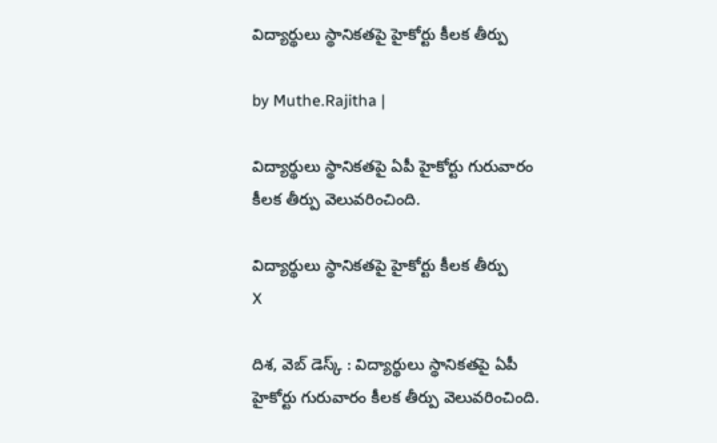విద్యార్థులు స్థానికతపై హైకోర్టు కీలక తీర్పు

by Muthe.Rajitha |

విద్యార్థులు స్థానికతపై ఏపీ హైకోర్టు గురువారం కీలక తీర్పు వెలువరించింది.

విద్యార్థులు స్థానికతపై హైకోర్టు కీలక తీర్పు
X

దిశ, వెబ్ డెస్క్ : విద్యార్థులు స్థానికతపై ఏపీ హైకోర్టు గురువారం కీలక తీర్పు వెలువరించింది.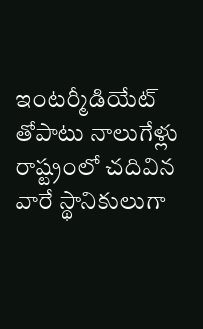ఇంటర్మీడియేట్ తోపాటు నాలుగేళ్లు రాష్ట్రంలో చదివిన వారే స్థానికులుగా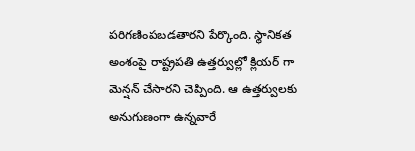పరిగణింపబడతారని పేర్కొంది. స్థానికత అంశంపై రాష్ట్రపతి ఉత్తర్వుల్లో క్లియర్ గా మెన్షన్ చేసారని చెప్పింది. ఆ ఉత్తర్వులకు అనుగుణంగా ఉన్నవారే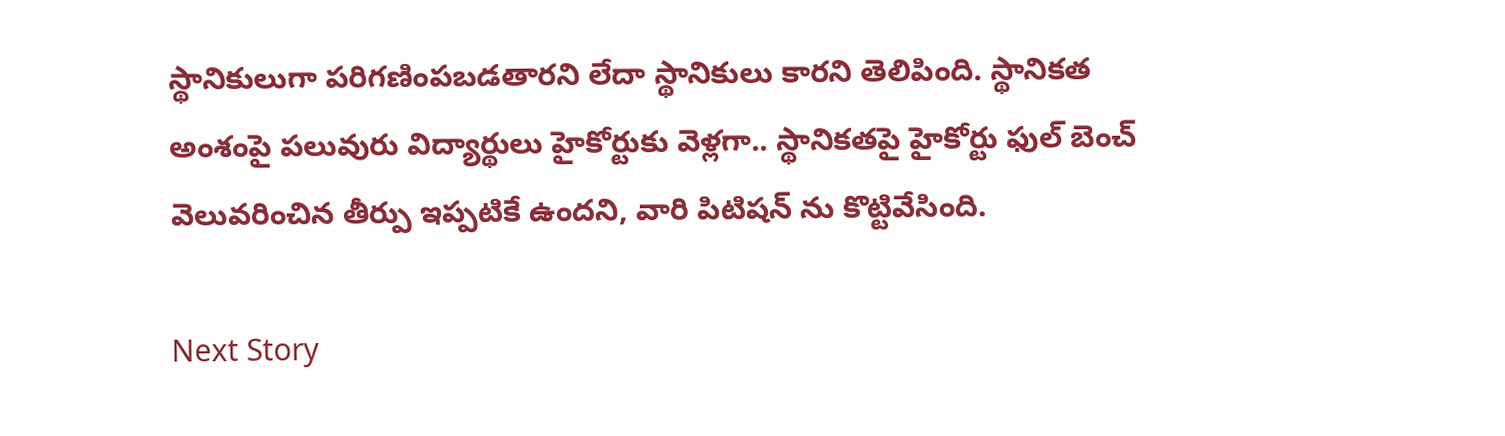స్థానికులుగా పరిగణింపబడతారని లేదా స్థానికులు కారని తెలిపింది. స్థానికత అంశంపై పలువురు విద్యార్థులు హైకోర్టుకు వెళ్లగా.. స్థానికతపై హైకోర్టు ఫుల్ బెంచ్ వెలువరించిన తీర్పు ఇప్పటికే ఉందని, వారి పిటిషన్ ను కొట్టివేసింది.

Next Story